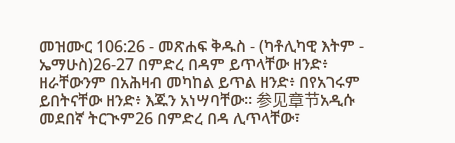መዝሙር 106:26 - መጽሐፍ ቅዱስ - (ካቶሊካዊ እትም - ኤማሁስ)26-27 በምድረ በዳም ይጥላቸው ዘንድ፥ ዘራቸውንም በአሕዛብ መካከል ይጥል ዘንድ፥ በየአገሩም ይበትናቸው ዘንድ፥ እጁን አነሣባቸው። 参见章节አዲሱ መደበኛ ትርጒም26 በምድረ በዳ ሊጥላቸው፣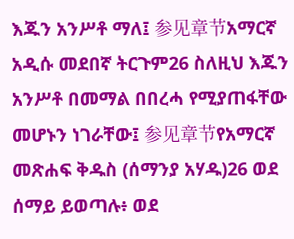እጁን አንሥቶ ማለ፤ 参见章节አማርኛ አዲሱ መደበኛ ትርጉም26 ስለዚህ እጁን አንሥቶ በመማል በበረሓ የሚያጠፋቸው መሆኑን ነገራቸው፤ 参见章节የአማርኛ መጽሐፍ ቅዱስ (ሰማንያ አሃዱ)26 ወደ ሰማይ ይወጣሉ፥ ወደ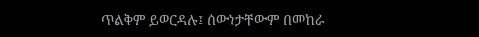ጥልቅም ይወርዳሉ፤ ሰውነታቸውም በመከራ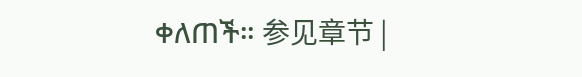ቀለጠች። 参见章节 |